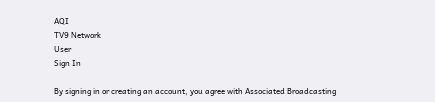AQI
TV9 Network
User
Sign In

By signing in or creating an account, you agree with Associated Broadcasting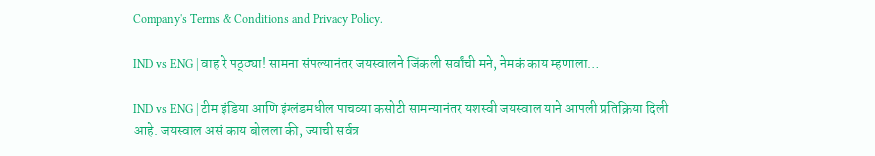Company's Terms & Conditions and Privacy Policy.

IND vs ENG | वाह रे पठ्ठ्या! सामना संपल्यानंतर जयस्वालने जिंकली सर्वांची मने, नेमकं काय म्हणाला…

IND vs ENG | टीम इंडिया आणि इंग्लंडमधील पाचव्या कसोटी सामन्यानंतर यशस्वी जयस्वाल याने आपली प्रतिक्रिया दिली आहे. जयस्वाल असं काय बोलला की, ज्याची सर्वत्र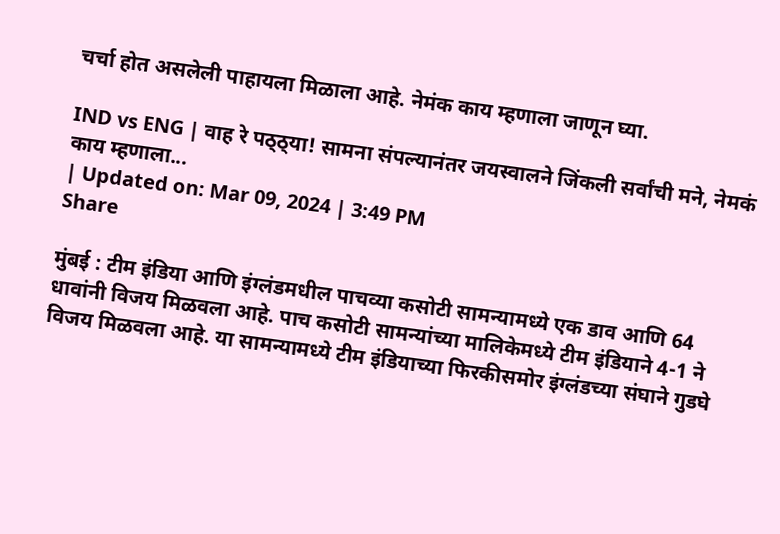चर्चा होत असलेली पाहायला मिळाला आहे. नेमंक काय म्हणाला जाणून घ्या.

IND vs ENG | वाह रे पठ्ठ्या! सामना संपल्यानंतर जयस्वालने जिंकली सर्वांची मने, नेमकं काय म्हणाला...
| Updated on: Mar 09, 2024 | 3:49 PM
Share

मुंबई : टीम इंडिया आणि इंग्लंडमधील पाचव्या कसोटी सामन्यामध्ये एक डाव आणि 64 धावांनी विजय मिळवला आहे. पाच कसोटी सामन्यांच्या मालिकेमध्ये टीम इंडियाने 4-1 ने विजय मिळवला आहे. या सामन्यामध्ये टीम इंडियाच्या फिरकीसमोर इंग्लंडच्या संघाने गुडघे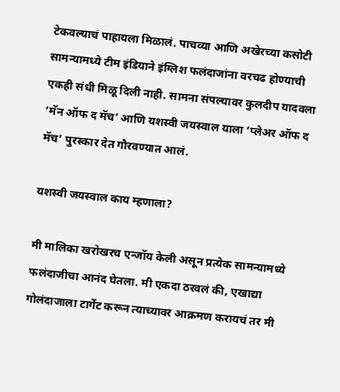टेकवल्याचं पाहायला मिळालं. पाचव्या आणि अखेरच्या कसोटी सामन्यामध्ये टीम इंडियाने इंग्लिश फलंदाजांना वरचढ होण्याची एकही संधी मिळू दिली नाही. सामना संपल्यावर कुलदीप यादवला ‘मॅन ऑफ द मॅच’ आणि यशस्वी जयस्वाल याला ‘प्लेअर ऑफ द मॅच’ पुरस्कार देत गौरवण्यात आलं.

यशस्वी जयस्वाल काय म्हणाला?

मी मालिका खरोखरच एन्जॉय केली असून प्रत्येक सामन्यामध्ये फलंदाजीचा आनंद घेतला. मी एकदा ठरवलं की, एखाद्या गोलंदाजाला टार्गेट करून त्याच्यावर आक्रमण करायचं तर मी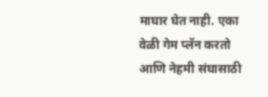माघार घेत नाही. एका वेळी गेम प्लॅन करतो आणि नेहमी संघासाठी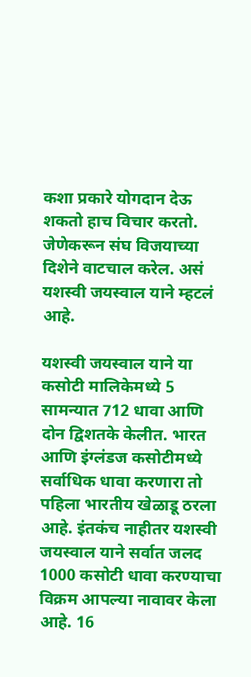कशा प्रकारे योगदान देऊ शकतो हाच विचार करतो. जेणेकरून संघ विजयाच्या दिशेने वाटचाल करेल. असं यशस्वी जयस्वाल याने म्हटलं आहे.

यशस्वी जयस्वाल याने या कसोटी मालिकेमध्ये 5 सामन्यात 712 धावा आणि दोन द्विशतके केलीत. भारत आणि इंग्लंडज कसोटीमध्ये सर्वाधिक धावा करणारा तो पहिला भारतीय खेळाडू ठरला आहे. इंतकंच नाहीतर यशस्वी जयस्वाल याने सर्वात जलद 1000 कसोटी धावा करण्याचा विक्रम आपल्या नावावर केला आहे. 16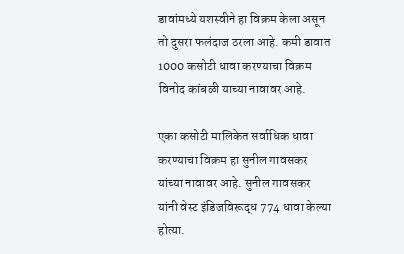डावांमध्ये यशस्वीने हा विक्रम केला असून तो दुसरा फलंदाज ठरला आहे. कमी डावात 1000 कसोटी धावा करण्याचा विक्रम विनोद कांबळी याच्या नावावर आहे.

एका कसोटी मालिकेत सर्वाधिक धावा करण्याचा विक्रम हा सुनील गावसकर यांच्या नावावर आहे. सुनील गावसकर यांनी वेस्ट इंडिजविरूद्ध 774 धावा केल्या होत्या.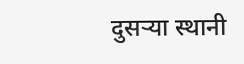दुसऱ्या स्थानी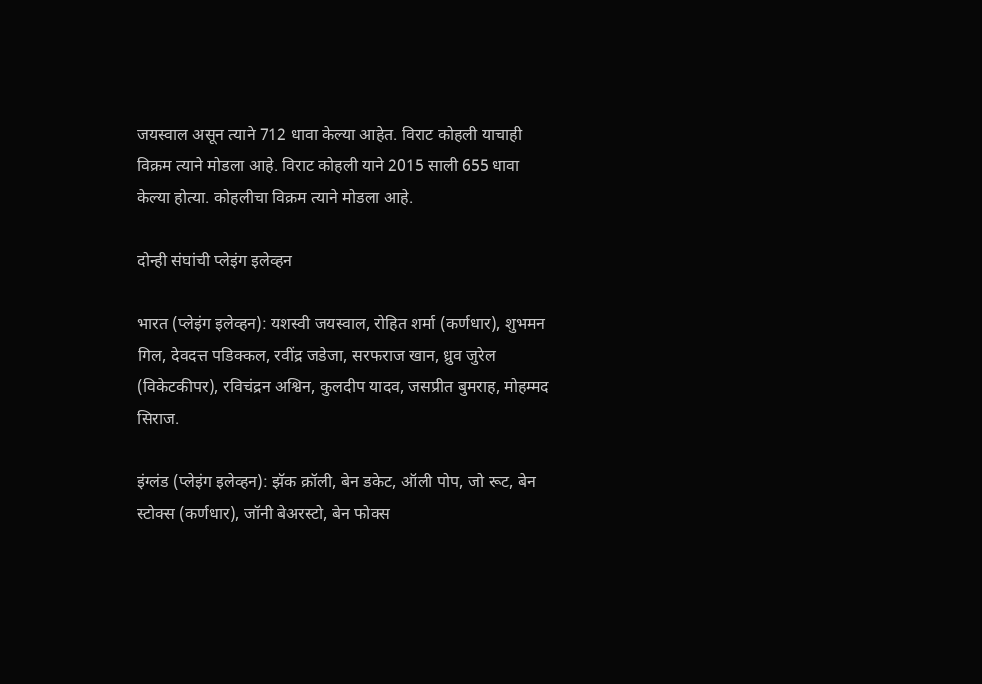जयस्वाल असून त्याने 712 धावा केल्या आहेत. विराट कोहली याचाही विक्रम त्याने मोडला आहे. विराट कोहली याने 2015 साली 655 धावा केल्या होत्या. कोहलीचा विक्रम त्याने मोडला आहे.

दोन्ही संघांची प्लेइंग इलेव्हन

भारत (प्लेइंग इलेव्हन): यशस्वी जयस्वाल, रोहित शर्मा (कर्णधार), शुभमन गिल, देवदत्त पडिक्कल, रवींद्र जडेजा, सरफराज खान, ध्रुव जुरेल (विकेटकीपर), रविचंद्रन अश्विन, कुलदीप यादव, जसप्रीत बुमराह, मोहम्मद सिराज.

इंग्लंड (प्लेइंग इलेव्हन): झॅक क्रॉली, बेन डकेट, ऑली पोप, जो रूट, बेन स्टोक्स (कर्णधार), जॉनी बेअरस्टो, बेन फोक्स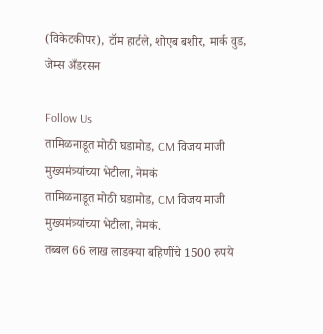(विकेटकीपर), टॉम हार्टले, शोएब बशीर, मार्क वुड, जेम्स अँडरसन

Follow Us
तामिळनाडूत मोठी घडामोड, CM विजय माजी मुख्यमंत्र्यांच्या भेटीला, नेमकं
तामिळनाडूत मोठी घडामोड, CM विजय माजी मुख्यमंत्र्यांच्या भेटीला, नेमकं.
तब्बल 66 लाख लाडक्या बहिणींचे 1500 रुपये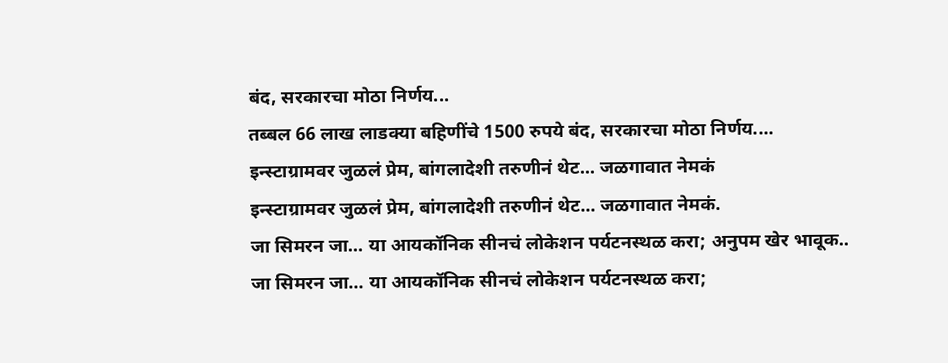बंद, सरकारचा मोठा निर्णय...
तब्बल 66 लाख लाडक्या बहिणींचे 1500 रुपये बंद, सरकारचा मोठा निर्णय....
इन्स्टाग्रामवर जुळलं प्रेम, बांगलादेशी तरुणीनं थेट... जळगावात नेमकं
इन्स्टाग्रामवर जुळलं प्रेम, बांगलादेशी तरुणीनं थेट... जळगावात नेमकं.
जा सिमरन जा… या आयकॉनिक सीनचं लोकेशन पर्यटनस्थळ करा; अनुपम खेर भावूक..
जा सिमरन जा… या आयकॉनिक सीनचं लोकेशन पर्यटनस्थळ करा;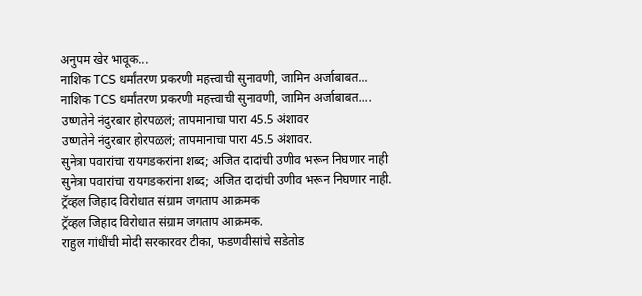अनुपम खेर भावूक...
नाशिक TCS धर्मांतरण प्रकरणी महत्त्वाची सुनावणी, जामिन अर्जाबाबत...
नाशिक TCS धर्मांतरण प्रकरणी महत्त्वाची सुनावणी, जामिन अर्जाबाबत....
उष्णतेने नंदुरबार होरपळलं; तापमानाचा पारा 45.5 अंशावर
उष्णतेने नंदुरबार होरपळलं; तापमानाचा पारा 45.5 अंशावर.
सुनेत्रा पवारांचा रायगडकरांना शब्द; अजित दादांची उणीव भरून निघणार नाही
सुनेत्रा पवारांचा रायगडकरांना शब्द; अजित दादांची उणीव भरून निघणार नाही.
ट्रॅव्हल जिहाद विरोधात संग्राम जगताप आक्रमक
ट्रॅव्हल जिहाद विरोधात संग्राम जगताप आक्रमक.
राहुल गांधींची मोदी सरकारवर टीका, फडणवीसांचे सडेतोड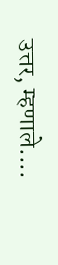उत्तर, म्हणाले....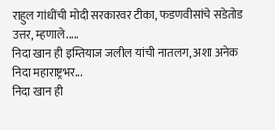राहुल गांधींची मोदी सरकारवर टीका, फडणवीसांचे सडेतोड उत्तर, म्हणाले.....
निदा खान ही इम्तियाज जलील यांची नातलग, अशा अनेक निदा महाराष्ट्रभर...
निदा खान ही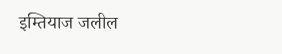इम्तियाज जलील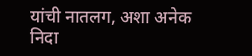यांची नातलग, अशा अनेक निदा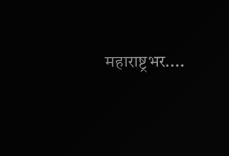महाराष्ट्रभर....